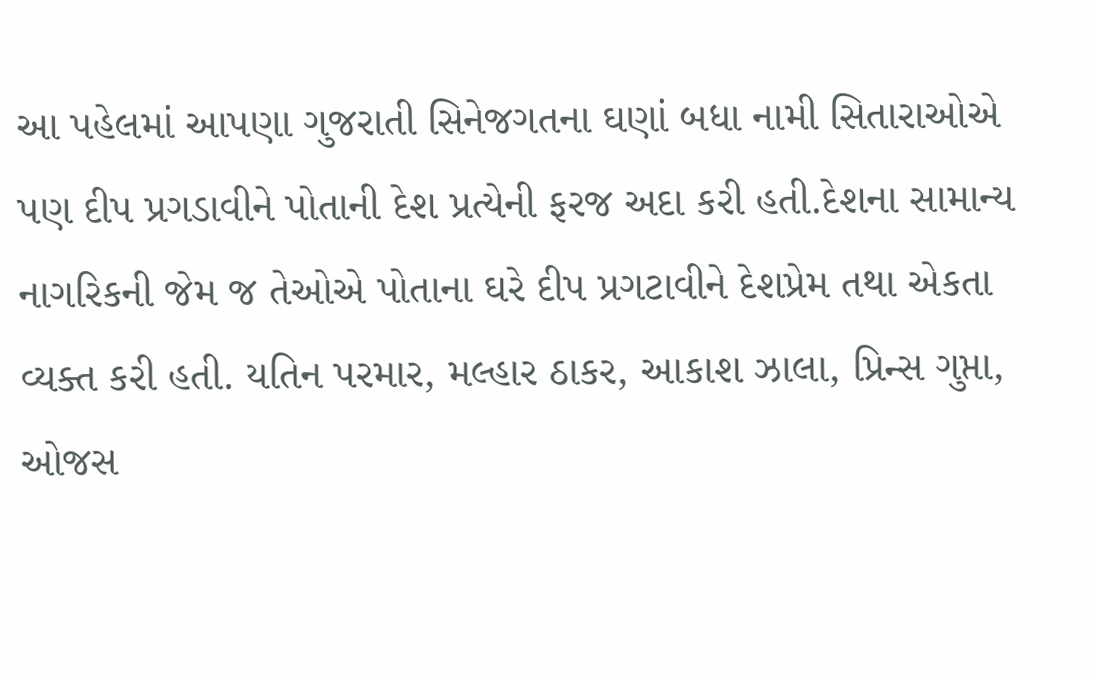આ પહેલમાં આપણા ગુજરાતી સિનેજગતના ઘણાં બધા નામી સિતારાઓએ પણ દીપ પ્રગડાવીને પોતાની દેશ પ્રત્યેની ફરજ અદા કરી હતી.દેશના સામાન્ય નાગરિકની જેમ જ તેઓએ પોતાના ઘરે દીપ પ્રગટાવીને દેશપ્રેમ તથા એકતા વ્યક્ત કરી હતી. યતિન પરમાર, મલ્હાર ઠાકર, આકાશ ઝાલા, પ્રિન્સ ગુપ્તા, ઓજસ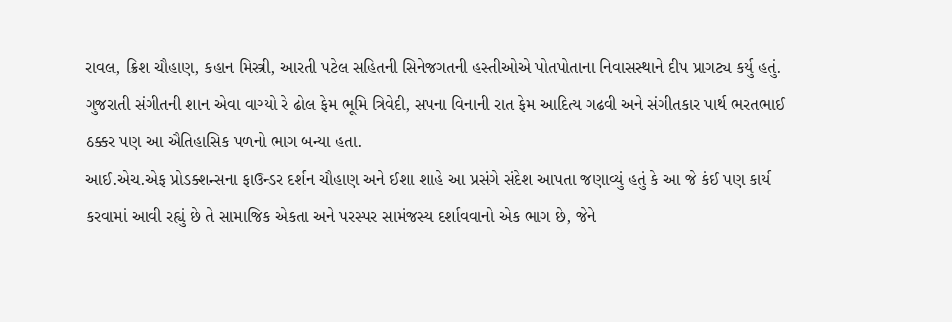રાવલ, ક્રિશ ચૌહાણ, કહાન મિસ્ત્રી, આરતી પટેલ સહિતની સિનેજગતની હસ્તીઓએ પોતપોતાના નિવાસસ્થાને દીપ પ્રાગટ્ય કર્યુ હતું.
ગુજરાતી સંગીતની શાન એવા વાગ્યો રે ઢોલ ફેમ ભૂમિ ત્રિવેદી, સપના વિનાની રાત ફેમ આદિત્ય ગઢવી અને સંગીતકાર પાર્થ ભરતભાઈ ઠક્કર પણ આ ઐતિહાસિક પળનો ભાગ બન્યા હતા.
આઈ.એચ.એફ પ્રોડક્શન્સના ફાઉન્ડર દર્શન ચૌહાણ અને ઈશા શાહે આ પ્રસંગે સંદેશ આપતા જણાવ્યું હતું કે આ જે કંઈ પણ કાર્ય કરવામાં આવી રહ્યું છે તે સામાજિક એકતા અને પરસ્પર સામંજસ્ય દર્શાવવાનો એક ભાગ છે, જેને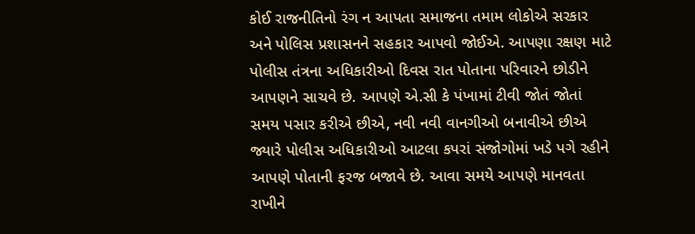કોઈ રાજનીતિનો રંગ ન આપતા સમાજના તમામ લોકોએ સરકાર અને પોલિસ પ્રશાસનને સહકાર આપવો જોઈએ. આપણા રક્ષણ માટે પોલીસ તંત્રના અધિકારીઓ દિવસ રાત પોતાના પરિવારને છોડીને આપણને સાચવે છે. આપણે એ.સી કે પંખામાં ટીવી જોતં જોતાં સમય પસાર કરીએ છીએ, નવી નવી વાનગીઓ બનાવીએ છીએ જ્યારે પોલીસ અધિકારીઓ આટલા કપરાં સંજોગોમાં ખડે પગે રહીને આપણે પોતાની ફરજ બજાવે છે. આવા સમયે આપણે માનવતા રાખીને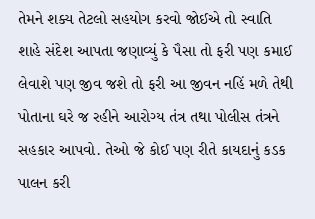તેમને શક્ય તેટલો સહયોગ કરવો જોઈએ તો સ્વાતિ શાહે સંદેશ આપતા જણાવ્યું કે પૈસા તો ફરી પણ કમાઈ લેવાશે પણ જીવ જશે તો ફરી આ જીવન નહિં મળે તેથી પોતાના ઘરે જ રહીને આરોગ્ય તંત્ર તથા પોલીસ તંત્રને સહકાર આપવો. તેઓ જે કોઈ પણ રીતે કાયદાનું કડક પાલન કરી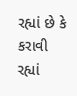રહ્યાં છે કે કરાવી રહ્યાં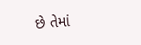છે તેમાં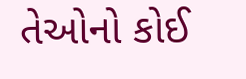તેઓનો કોઈ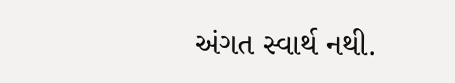અંગત સ્વાર્થ નથી.